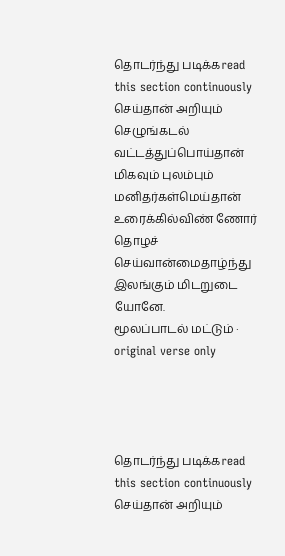தொடர்ந்து படிக்கread this section continuously
செய்தான் அறியும் செழுங்கடல் வட்டத்துப்பொய்தான் மிகவும் புலம்பும் மனிதர்கள்மெய்தான் உரைக்கில்விண் ணோர் தொழச் செய்வான்மைதாழ்ந்து இலங்கும் மிடறுடை யோனே.
மூலப்பாடல் மட்டும் · original verse only




தொடர்ந்து படிக்கread this section continuously
செய்தான் அறியும்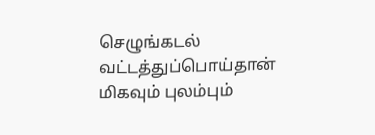செழுங்கடல் வட்டத்துப்பொய்தான் மிகவும் புலம்பும்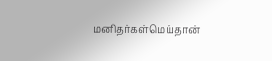மனிதர்கள்மெய்தான்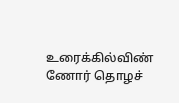உரைக்கில்விண் ணோர் தொழச்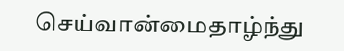செய்வான்மைதாழ்ந்து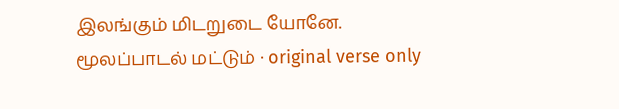இலங்கும் மிடறுடை யோனே.
மூலப்பாடல் மட்டும் · original verse only